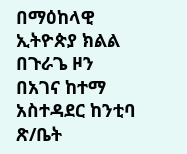በማዕከላዊ ኢትዮጵያ ክልል በጉራጌ ዞን በአገና ከተማ አስተዳደር ከንቲባ ጽ/ቤት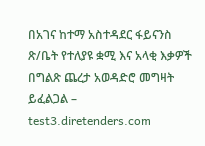በአገና ከተማ አስተዳደር ፋይናንስ ጽ/ቤት የተለያዩ ቋሚ እና አላቂ እቃዎች በግልጽ ጨረታ አወዳድሮ መግዛት ይፈልጋል – test3.diretenders.com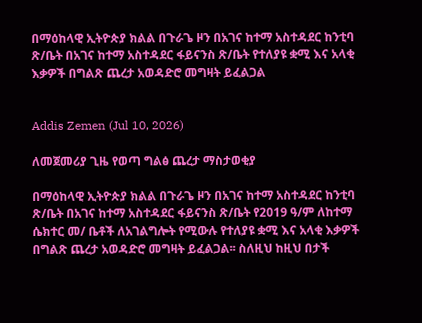በማዕከላዊ ኢትዮጵያ ክልል በጉራጌ ዞን በአገና ከተማ አስተዳደር ከንቲባ ጽ/ቤት በአገና ከተማ አስተዳደር ፋይናንስ ጽ/ቤት የተለያዩ ቋሚ እና አላቂ እቃዎች በግልጽ ጨረታ አወዳድሮ መግዛት ይፈልጋል


Addis Zemen (Jul 10, 2026)

ለመጀመሪያ ጊዜ የወጣ ግልፅ ጨረታ ማስታወቂያ

በማዕከላዊ ኢትዮጵያ ክልል በጉራጌ ዞን በአገና ከተማ አስተዳደር ከንቲባ ጽ/ቤት በአገና ከተማ አስተዳደር ፋይናንስ ጽ/ቤት የ2019 ዓ/ም ለከተማ ሴክተር መ/ ቤቶች ለአገልግሎት የሚውሉ የተለያዩ ቋሚ እና አላቂ እቃዎች በግልጽ ጨረታ አወዳድሮ መግዛት ይፈልጋል፡፡ ስለዚህ ከዚህ በታች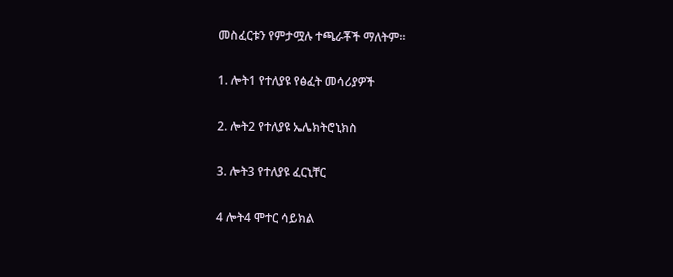መስፈርቱን የምታሟሉ ተጫራቾች ማለትም፡፡

1. ሎት1 የተለያዩ የፅፈት መሳሪያዎች

2. ሎት2 የተለያዩ ኤሌክትሮኒክስ

3. ሎት3 የተለያዩ ፈርኒቸር

4 ሎት4 ሞተር ሳይክል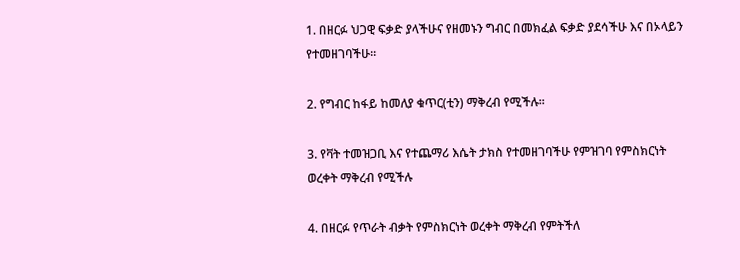1. በዘርፉ ህጋዊ ፍቃድ ያላችሁና የዘመኑን ግብር በመክፈል ፍቃድ ያደሳችሁ እና በኦላይን የተመዘገባችሁ፡፡

2. የግብር ከፋይ ከመለያ ቁጥር(ቲን) ማቅረብ የሚችሉ፡፡

3. የቫት ተመዝጋቢ እና የተጨማሪ እሴት ታክስ የተመዘገባችሁ የምዝገባ የምስክርነት ወረቀት ማቅረብ የሚችሉ

4. በዘርፉ የጥራት ብቃት የምስክርነት ወረቀት ማቅረብ የምትችለ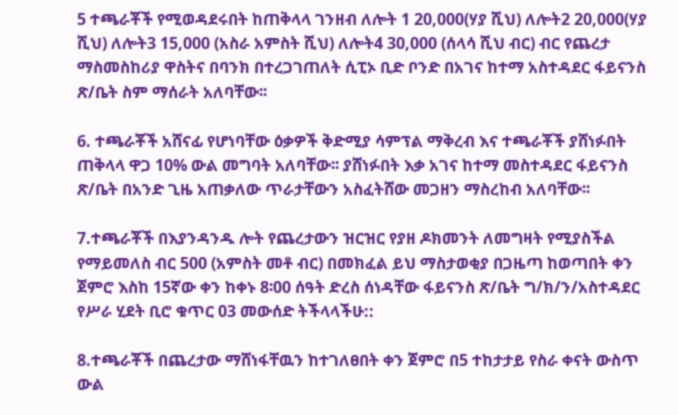5 ተጫራቾች የሚወዳደሩበት ከጠቅላላ ገንዘብ ለሎት 1 20,000(ሃያ ሺህ) ለሎት2 20,000(ሃያ ሺህ) ለሎት3 15,000 (አስራ አምስት ሺህ) ለሎት4 30,000 (ሰላሳ ሺህ ብር) ብር የጨረታ ማስመስከሪያ ዋስትና በባንክ በተረጋገጠለት ሲፒኦ ቢድ ቦንድ በአገና ከተማ አስተዳደር ፋይናንስ ጽ/ቤት ስም ማሰራት አለባቸው፡፡

6. ተጫራቾች አሸናፊ የሆነባቸው ዕቃዎች ቅድሚያ ሳምፕል ማቅረብ እና ተጫራቾች ያሸነፉበት ጠቅላላ ዋጋ 10% ውል መግባት አለባቸው፡፡ ያሸነፉበት እቃ አገና ከተማ መስተዳደር ፋይናንስ ጽ/ቤት በአንድ ጊዜ አጠቃለው ጥራታቸውን አስፈትሸው መጋዘን ማስረከብ አለባቸው፡፡

7.ተጫራቾች በእያንዳንዱ ሎት የጨረታውን ዝርዝር የያዘ ዶክመንት ለመግዛት የሚያስችል የማይመለስ ብር 500 (አምስት መቶ ብር) በመክፈል ይህ ማስታወቂያ በጋዜጣ ከወጣበት ቀን ጀምሮ እስከ 15ኛው ቀን ከቀኑ 8፡00 ሰዓት ድረስ ሰነዳቸው ፋይናንስ ጽ/ቤት ግ/ክ/ን/አስተዳደር የሥራ ሂደት ቢሮ ቁጥር 03 መውሰድ ትችላላችሁ::

8.ተጫራቾች በጨረታው ማሸነፋቸዉን ከተገለፀበት ቀን ጀምሮ በ5 ተከታታይ የስራ ቀናት ውስጥ ውል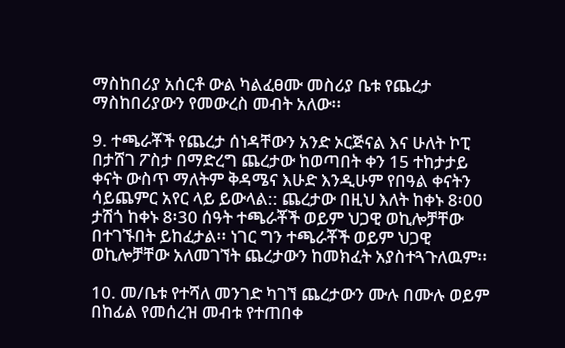ማስከበሪያ አሰርቶ ውል ካልፈፀሙ መስሪያ ቤቱ የጨረታ ማስከበሪያውን የመውረስ መብት አለው፡፡

9. ተጫራቾች የጨረታ ሰነዳቸውን አንድ ኦርጅናል እና ሁለት ኮፒ በታሸገ ፖስታ በማድረግ ጨረታው ከወጣበት ቀን 15 ተከታታይ ቀናት ውስጥ ማለትም ቅዳሜና እሁድ እንዲሁም የበዓል ቀናትን ሳይጨምር አየር ላይ ይውላል:: ጨረታው በዚህ እለት ከቀኑ 8፡00 ታሽጎ ከቀኑ 8፡30 ሰዓት ተጫራቾች ወይም ህጋዊ ወኪሎቻቸው በተገኙበት ይከፈታል፡፡ ነገር ግን ተጫራቾች ወይም ህጋዊ ወኪሎቻቸው አለመገኘት ጨረታውን ከመክፈት አያስተጓጉለዉም፡፡

10. መ/ቤቱ የተሻለ መንገድ ካገኘ ጨረታውን ሙሉ በሙሉ ወይም በከፊል የመሰረዝ መብቱ የተጠበቀ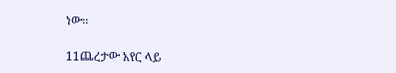ነው፡፡

11ጨረታው አየር ላይ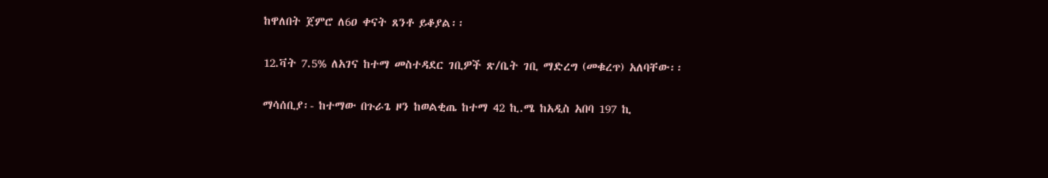ከዋለበት ጀምሮ ለ6ዐ ቀናት ጸንቶ ይቆያል፡፡

12.ቫት 7.5% ለአገና ከተማ መስተዳደር ገቢዎች ጽ/ቤት ገቢ ማድረግ (መቁረጥ) አለባቸው፡፡

ማሳሰቢያ፡- ከተማው በጉራጌ ዞን ከወልቂጤ ከተማ 42 ኪ.ሜ ከአዲስ አበባ 197 ኪ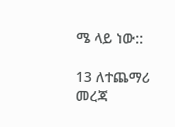ሜ ላይ ነው::

13 ለተጨማሪ መረጃ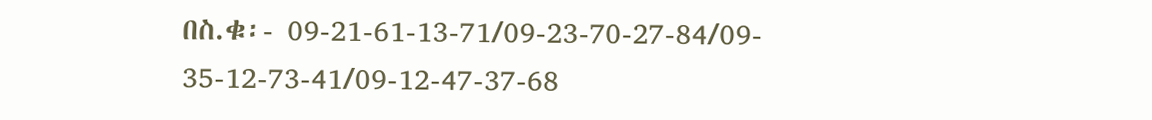በስ.ቁ፡- 09-21-61-13-71/09-23-70-27-84/09- 35-12-73-41/09-12-47-37-68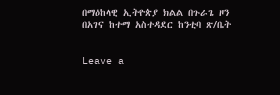በማዕከላዊ ኢትዮጵያ ክልል በጉራጌ ዞን በአገና ከተማ አስተዳደር ከንቲባ ጽ/ቤት


Leave a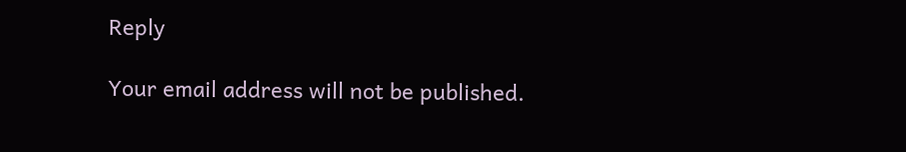Reply

Your email address will not be published.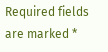Required fields are marked *